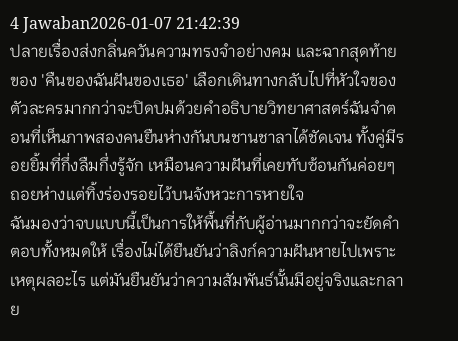4 Jawaban2026-01-07 21:42:39
ปลายเรื่องส่งกลิ่นควันความทรงจำอย่างคม และฉากสุดท้ายของ 'คืนของฉันฝันของเธอ' เลือกเดินทางกลับไปที่หัวใจของตัวละครมากกว่าจะปิดปมด้วยคำอธิบายวิทยาศาสตร์ฉันจำตอนที่เห็นภาพสองคนยืนห่างกันบนชานชาลาได้ชัดเจน ทั้งคู่มีรอยยิ้มที่กึ่งลืมกึ่งรู้จัก เหมือนความฝันที่เคยทับซ้อนกันค่อยๆ ถอยห่างแต่ทิ้งร่องรอยไว้บนจังหวะการหายใจ
ฉันมองว่าจบแบบนี้เป็นการให้พื้นที่กับผู้อ่านมากกว่าจะยัดคำตอบทั้งหมดให้ เรื่องไม่ได้ยืนยันว่าลิงก์ความฝันหายไปเพราะเหตุผลอะไร แต่มันยืนยันว่าความสัมพันธ์นั้นมีอยู่จริงและกลาย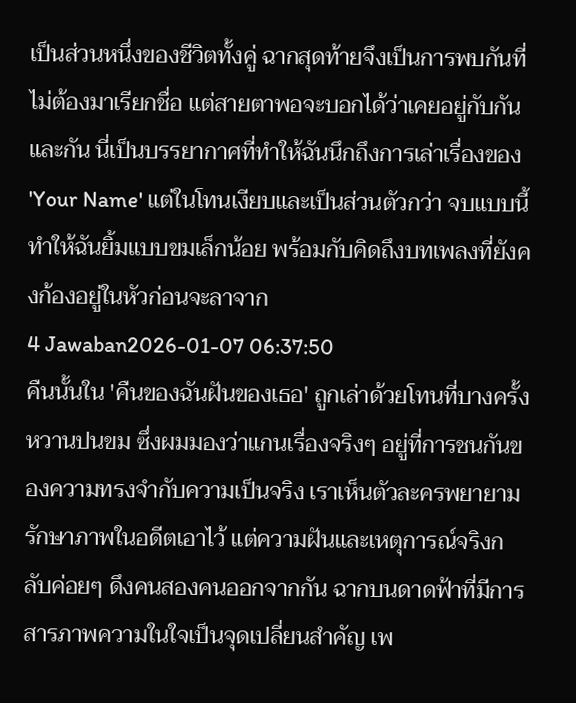เป็นส่วนหนึ่งของชีวิตทั้งคู่ ฉากสุดท้ายจึงเป็นการพบกันที่ไม่ต้องมาเรียกชื่อ แต่สายตาพอจะบอกได้ว่าเคยอยู่กับกันและกัน นี่เป็นบรรยากาศที่ทำให้ฉันนึกถึงการเล่าเรื่องของ 'Your Name' แต่ในโทนเงียบและเป็นส่วนตัวกว่า จบแบบนี้ทำให้ฉันยิ้มแบบขมเล็กน้อย พร้อมกับคิดถึงบทเพลงที่ยังคงก้องอยู่ในหัวก่อนจะลาจาก
4 Jawaban2026-01-07 06:37:50
คืนนั้นใน 'คืนของฉันฝันของเธอ' ถูกเล่าด้วยโทนที่บางครั้งหวานปนขม ซึ่งผมมองว่าแกนเรื่องจริงๆ อยู่ที่การชนกันของความทรงจำกับความเป็นจริง เราเห็นตัวละครพยายามรักษาภาพในอดีตเอาไว้ แต่ความฝันและเหตุการณ์จริงกลับค่อยๆ ดึงคนสองคนออกจากกัน ฉากบนดาดฟ้าที่มีการสารภาพความในใจเป็นจุดเปลี่ยนสำคัญ เพ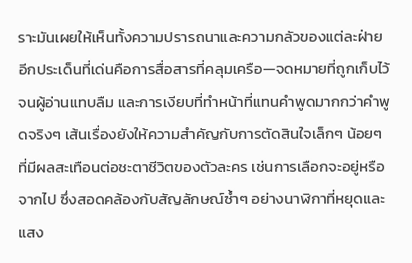ราะมันเผยให้เห็นทั้งความปรารถนาและความกลัวของแต่ละฝ่าย
อีกประเด็นที่เด่นคือการสื่อสารที่คลุมเครือ—จดหมายที่ถูกเก็บไว้จนผู้อ่านแทบลืม และการเงียบที่ทำหน้าที่แทนคำพูดมากกว่าคำพูดจริงๆ เส้นเรื่องยังให้ความสำคัญกับการตัดสินใจเล็กๆ น้อยๆ ที่มีผลสะเทือนต่อชะตาชีวิตของตัวละคร เช่นการเลือกจะอยู่หรือจากไป ซึ่งสอดคล้องกับสัญลักษณ์ซ้ำๆ อย่างนาฬิกาที่หยุดและแสง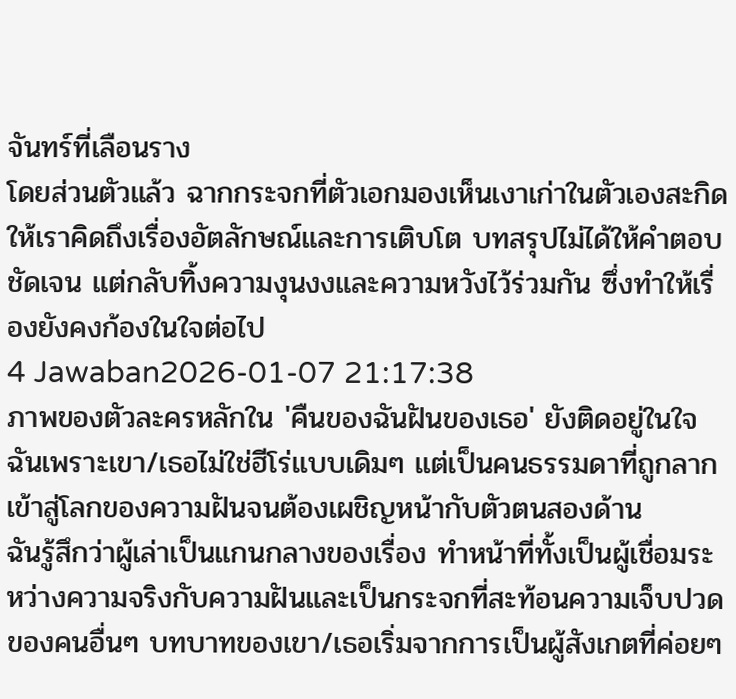จันทร์ที่เลือนราง
โดยส่วนตัวแล้ว ฉากกระจกที่ตัวเอกมองเห็นเงาเก่าในตัวเองสะกิดให้เราคิดถึงเรื่องอัตลักษณ์และการเติบโต บทสรุปไม่ได้ให้คำตอบชัดเจน แต่กลับทิ้งความงุนงงและความหวังไว้ร่วมกัน ซึ่งทำให้เรื่องยังคงก้องในใจต่อไป
4 Jawaban2026-01-07 21:17:38
ภาพของตัวละครหลักใน 'คืนของฉันฝันของเธอ' ยังติดอยู่ในใจฉันเพราะเขา/เธอไม่ใช่ฮีโร่แบบเดิมๆ แต่เป็นคนธรรมดาที่ถูกลากเข้าสู่โลกของความฝันจนต้องเผชิญหน้ากับตัวตนสองด้าน
ฉันรู้สึกว่าผู้เล่าเป็นแกนกลางของเรื่อง ทำหน้าที่ทั้งเป็นผู้เชื่อมระหว่างความจริงกับความฝันและเป็นกระจกที่สะท้อนความเจ็บปวดของคนอื่นๆ บทบาทของเขา/เธอเริ่มจากการเป็นผู้สังเกตที่ค่อยๆ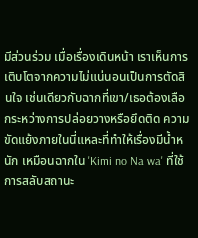มีส่วนร่วม เมื่อเรื่องเดินหน้า เราเห็นการเติบโตจากความไม่แน่นอนเป็นการตัดสินใจ เช่นเดียวกับฉากที่เขา/เธอต้องเลือกระหว่างการปล่อยวางหรือยึดติด ความขัดแย้งภายในนี่แหละที่ทำให้เรื่องมีน้ำหนัก เหมือนฉากใน 'Kimi no Na wa' ที่ใช้การสลับสถานะ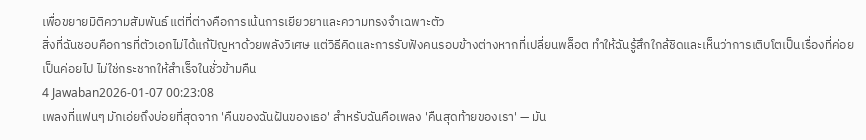เพื่อขยายมิติความสัมพันธ์ แต่ที่ต่างคือการเน้นการเยียวยาและความทรงจำเฉพาะตัว
สิ่งที่ฉันชอบคือการที่ตัวเอกไม่ได้แก้ปัญหาด้วยพลังวิเศษ แต่วิธีคิดและการรับฟังคนรอบข้างต่างหากที่เปลี่ยนพล็อต ทำให้ฉันรู้สึกใกล้ชิดและเห็นว่าการเติบโตเป็นเรื่องที่ค่อยเป็นค่อยไป ไม่ใช่กระชากให้สำเร็จในชั่วข้ามคืน
4 Jawaban2026-01-07 00:23:08
เพลงที่แฟนๆ มักเอ่ยถึงบ่อยที่สุดจาก 'คืนของฉันฝันของเธอ' สำหรับฉันคือเพลง 'คืนสุดท้ายของเรา' — มัน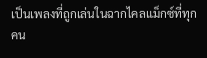เป็นเพลงที่ถูกเล่นในฉากไคลแม็กซ์ที่ทุกคน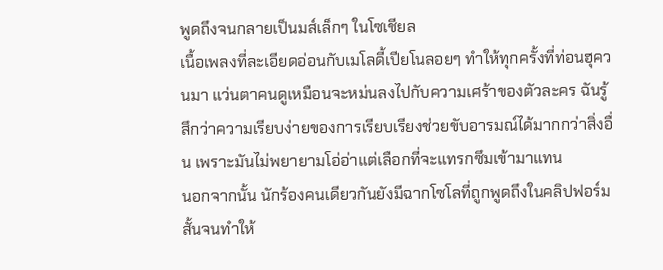พูดถึงจนกลายเป็นมส์เล็กๆ ในโซเชียล
เนื้อเพลงที่ละเอียดอ่อนกับเมโลดี้เปียโนลอยๆ ทำให้ทุกครั้งที่ท่อนฮุควนมา แว่นตาคนดูเหมือนจะหม่นลงไปกับความเศร้าของตัวละคร ฉันรู้สึกว่าความเรียบง่ายของการเรียบเรียงช่วยขับอารมณ์ได้มากกว่าสิ่งอื่น เพราะมันไม่พยายามโอ่อ่าแต่เลือกที่จะแทรกซึมเข้ามาแทน
นอกจากนั้น นักร้องคนเดียวกันยังมีฉากโซโลที่ถูกพูดถึงในคลิปฟอร์มสั้นจนทำให้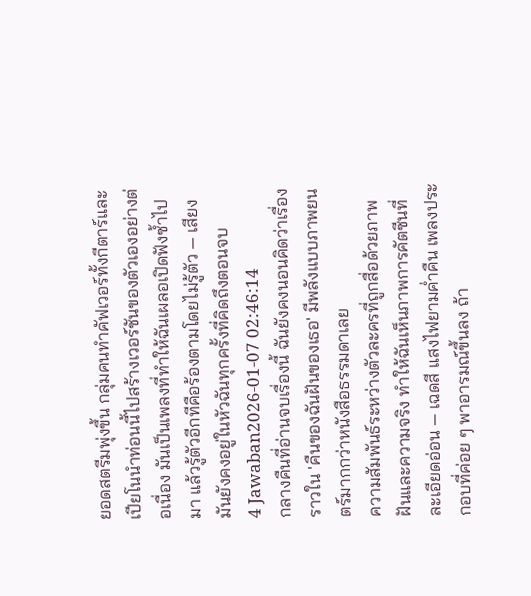ยอดสตรีมพุ่งขึ้น กลุ่มคนทำคัฟเวอร์ทั้งกีตาร์และเปียโนนำท่อนนี้ไปสร้างเวอร์ชันของตัวเองอย่างต่อเนื่อง มันเป็นเพลงที่ทำให้ฉันเผลอเปิดฟังซ้ำไปมา แล้วรู้ตัวอีกทีคือร้องตามโดยไม่รู้ตัว — เสียงมันยังคงอยู่ในหัวฉันทุกครั้งที่คิดถึงตอนจบ
4 Jawaban2026-01-07 02:46:14
กลางคืนที่อ่านจบเรื่องนี้ ฉันยังคงนอนคิดว่าเรื่องราวใน 'คืนของฉันฝันของเธอ' มีพลังแบบภาพยนตร์มากกว่าหนังสือธรรมดาเลย
ความสัมพันธ์ระหว่างตัวละครที่ถูกสื่อด้วยภาพฝันและความจริง ทำให้ฉันเห็นภาพการคัตซีนที่ละเอียดอ่อน — เฉดสี แสงไฟยามค่ำคืน เพลงประกอบที่ค่อย ๆ พาอารมณ์ขึ้นลง ถ้า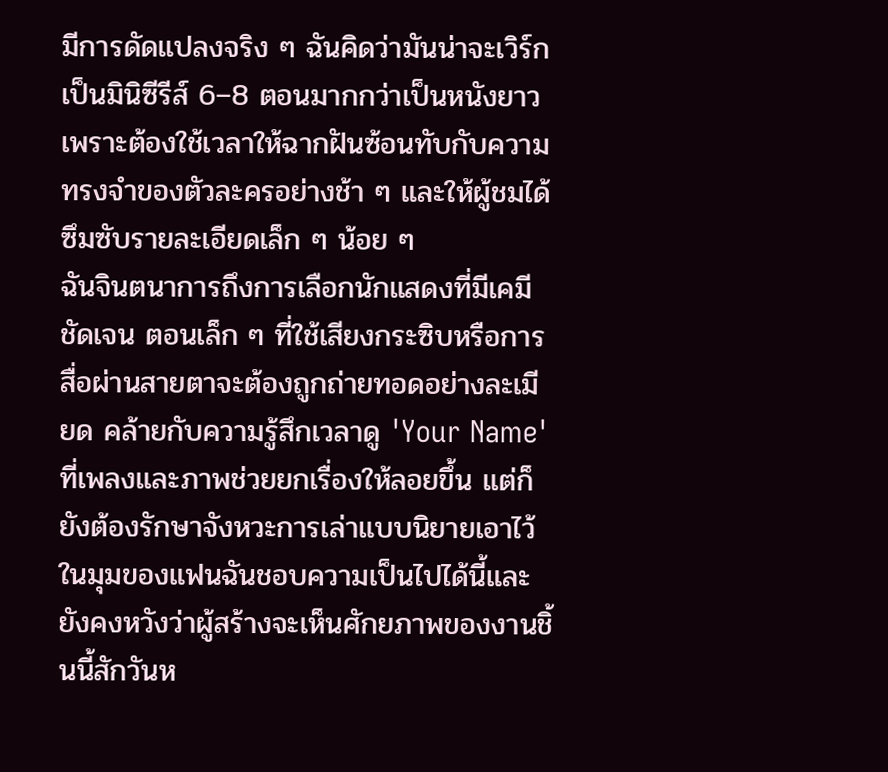มีการดัดแปลงจริง ๆ ฉันคิดว่ามันน่าจะเวิร์กเป็นมินิซีรีส์ 6–8 ตอนมากกว่าเป็นหนังยาว เพราะต้องใช้เวลาให้ฉากฝันซ้อนทับกับความทรงจำของตัวละครอย่างช้า ๆ และให้ผู้ชมได้ซึมซับรายละเอียดเล็ก ๆ น้อย ๆ
ฉันจินตนาการถึงการเลือกนักแสดงที่มีเคมีชัดเจน ตอนเล็ก ๆ ที่ใช้เสียงกระซิบหรือการสื่อผ่านสายตาจะต้องถูกถ่ายทอดอย่างละเมียด คล้ายกับความรู้สึกเวลาดู 'Your Name' ที่เพลงและภาพช่วยยกเรื่องให้ลอยขึ้น แต่ก็ยังต้องรักษาจังหวะการเล่าแบบนิยายเอาไว้ ในมุมของแฟนฉันชอบความเป็นไปได้นี้และยังคงหวังว่าผู้สร้างจะเห็นศักยภาพของงานชิ้นนี้สักวันห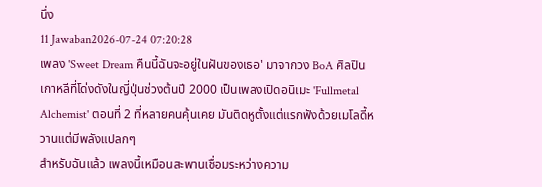นึ่ง
11 Jawaban2026-07-24 07:20:28
เพลง 'Sweet Dream คืนนี้ฉันจะอยู่ในฝันของเธอ' มาจากวง BoA ศิลปินเกาหลีที่โด่งดังในญี่ปุ่นช่วงต้นปี 2000 เป็นเพลงเปิดอนิเมะ 'Fullmetal Alchemist' ตอนที่ 2 ที่หลายคนคุ้นเคย มันติดหูตั้งแต่แรกฟังด้วยเมโลดี้หวานแต่มีพลังแปลกๆ
สำหรับฉันแล้ว เพลงนี้เหมือนสะพานเชื่อมระหว่างความ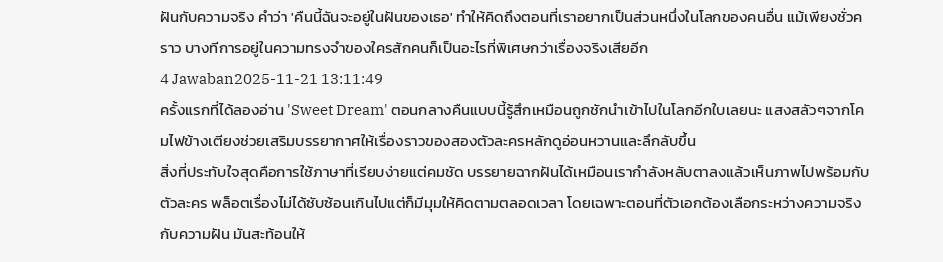ฝันกับความจริง คำว่า 'คืนนี้ฉันจะอยู่ในฝันของเธอ' ทำให้คิดถึงตอนที่เราอยากเป็นส่วนหนึ่งในโลกของคนอื่น แม้เพียงชั่วคราว บางทีการอยู่ในความทรงจำของใครสักคนก็เป็นอะไรที่พิเศษกว่าเรื่องจริงเสียอีก
4 Jawaban2025-11-21 13:11:49
ครั้งแรกที่ได้ลองอ่าน 'Sweet Dream' ตอนกลางคืนแบบนี้รู้สึกเหมือนถูกชักนำเข้าไปในโลกอีกใบเลยนะ แสงสลัวๆจากโคมไฟข้างเตียงช่วยเสริมบรรยากาศให้เรื่องราวของสองตัวละครหลักดูอ่อนหวานและลึกลับขึ้น
สิ่งที่ประทับใจสุดคือการใช้ภาษาที่เรียบง่ายแต่คมชัด บรรยายฉากฝันได้เหมือนเรากำลังหลับตาลงแล้วเห็นภาพไปพร้อมกับตัวละคร พล็อตเรื่องไม่ได้ซับซ้อนเกินไปแต่ก็มีมุมให้คิดตามตลอดเวลา โดยเฉพาะตอนที่ตัวเอกต้องเลือกระหว่างความจริงกับความฝัน มันสะท้อนให้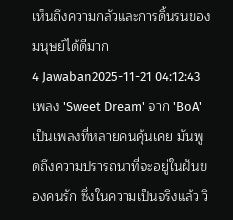เห็นถึงความกลัวและการดิ้นรนของมนุษย์ได้ดีมาก
4 Jawaban2025-11-21 04:12:43
เพลง 'Sweet Dream' จาก 'BoA' เป็นเพลงที่หลายคนคุ้นเคย มันพูดถึงความปรารถนาที่จะอยู่ในฝันของคนรัก ซึ่งในความเป็นจริงแล้ว วิ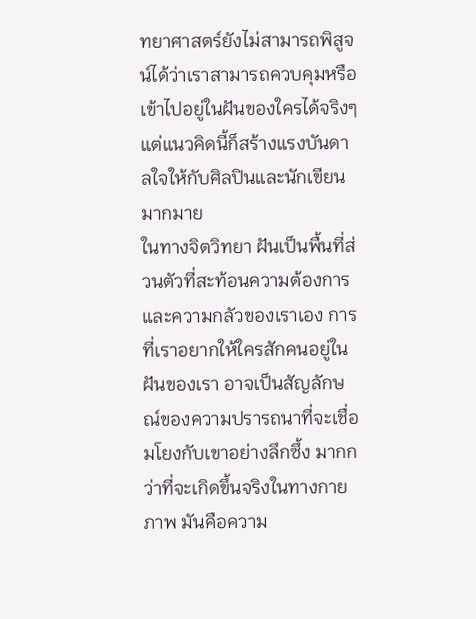ทยาศาสตร์ยังไม่สามารถพิสูจน์ได้ว่าเราสามารถควบคุมหรือเข้าไปอยู่ในฝันของใครได้จริงๆ แต่แนวคิดนี้ก็สร้างแรงบันดาลใจให้กับศิลปินและนักเขียนมากมาย
ในทางจิตวิทยา ฝันเป็นพื้นที่ส่วนตัวที่สะท้อนความต้องการและความกลัวของเราเอง การที่เราอยากให้ใครสักคนอยู่ในฝันของเรา อาจเป็นสัญลักษณ์ของความปรารถนาที่จะเชื่อมโยงกับเขาอย่างลึกซึ้ง มากกว่าที่จะเกิดขึ้นจริงในทางกายภาพ มันคือความ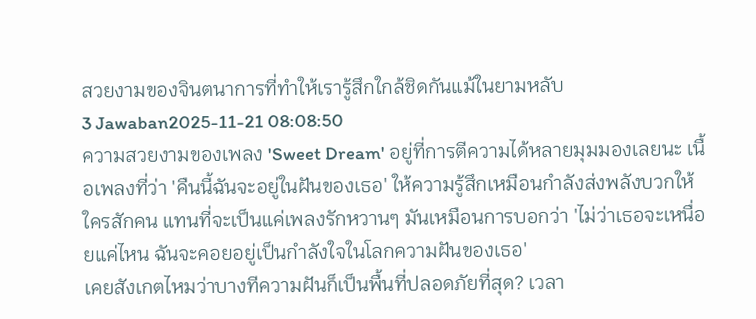สวยงามของจินตนาการที่ทำให้เรารู้สึกใกล้ชิดกันแม้ในยามหลับ
3 Jawaban2025-11-21 08:08:50
ความสวยงามของเพลง 'Sweet Dream' อยู่ที่การตีความได้หลายมุมมองเลยนะ เนื้อเพลงที่ว่า 'คืนนี้ฉันจะอยู่ในฝันของเธอ' ให้ความรู้สึกเหมือนกำลังส่งพลังบวกให้ใครสักคน แทนที่จะเป็นแค่เพลงรักหวานๆ มันเหมือนการบอกว่า 'ไม่ว่าเธอจะเหนื่อยแค่ไหน ฉันจะคอยอยู่เป็นกำลังใจในโลกความฝันของเธอ'
เคยสังเกตไหมว่าบางทีความฝันก็เป็นพื้นที่ปลอดภัยที่สุด? เวลา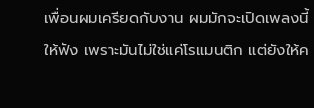เพื่อนผมเครียดกับงาน ผมมักจะเปิดเพลงนี้ให้ฟัง เพราะมันไม่ใช่แค่โรแมนติก แต่ยังให้ค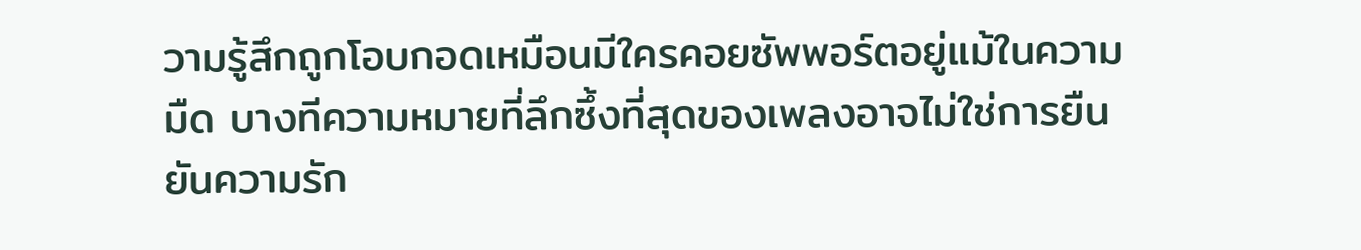วามรู้สึกถูกโอบกอดเหมือนมีใครคอยซัพพอร์ตอยู่แม้ในความมืด บางทีความหมายที่ลึกซึ้งที่สุดของเพลงอาจไม่ใช่การยืนยันความรัก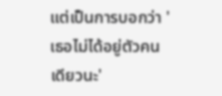แต่เป็นการบอกว่า 'เธอไม่ได้อยู่ตัวคนเดียวนะ'